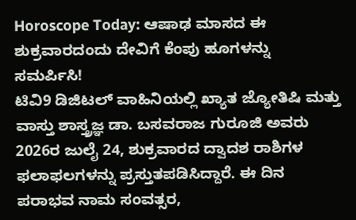Horoscope Today: ಆಷಾಢ ಮಾಸದ ಈ ಶುಕ್ರವಾರದಂದು ದೇವಿಗೆ ಕೆಂಪು ಹೂಗಳನ್ನು ಸಮರ್ಪಿಸಿ!
ಟಿವಿ9 ಡಿಜಿಟಲ್ ವಾಹಿನಿಯಲ್ಲಿ ಖ್ಯಾತ ಜ್ಯೋತಿಷಿ ಮತ್ತು ವಾಸ್ತು ಶಾಸ್ತ್ರಜ್ಞ ಡಾ. ಬಸವರಾಜ ಗುರೂಜಿ ಅವರು 2026ರ ಜುಲೈ 24, ಶುಕ್ರವಾರದ ದ್ವಾದಶ ರಾಶಿಗಳ ಫಲಾಫಲಗಳನ್ನು ಪ್ರಸ್ತುತಪಡಿಸಿದ್ದಾರೆ. ಈ ದಿನ ಪರಾಭವ ನಾಮ ಸಂವತ್ಸರ,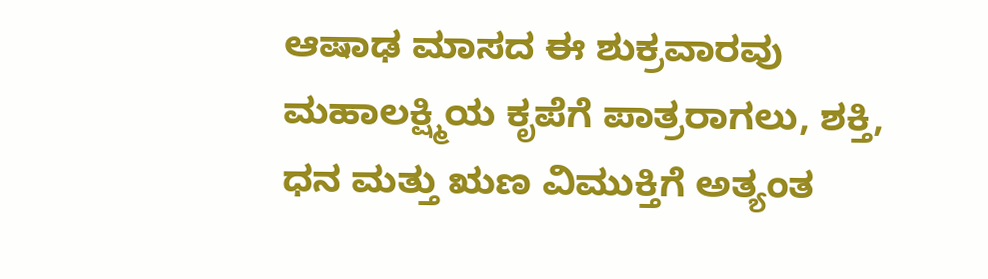ಆಷಾಢ ಮಾಸದ ಈ ಶುಕ್ರವಾರವು ಮಹಾಲಕ್ಷ್ಮಿಯ ಕೃಪೆಗೆ ಪಾತ್ರರಾಗಲು, ಶಕ್ತಿ, ಧನ ಮತ್ತು ಋಣ ವಿಮುಕ್ತಿಗೆ ಅತ್ಯಂತ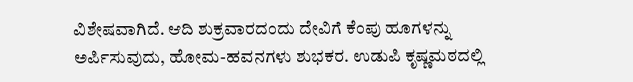ವಿಶೇಷವಾಗಿದೆ. ಆದಿ ಶುಕ್ರವಾರದಂದು ದೇವಿಗೆ ಕೆಂಪು ಹೂಗಳನ್ನು ಅರ್ಪಿಸುವುದು, ಹೋಮ-ಹವನಗಳು ಶುಭಕರ. ಉಡುಪಿ ಕೃಷ್ಣಮಠದಲ್ಲಿ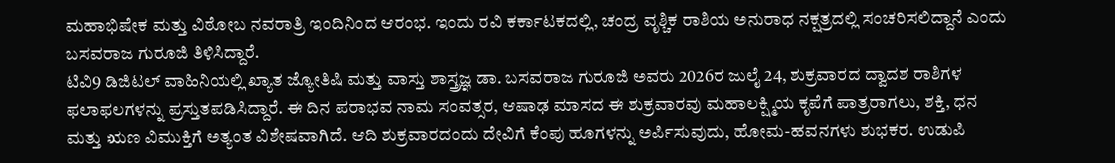ಮಹಾಭಿಷೇಕ ಮತ್ತು ವಿಠೋಬ ನವರಾತ್ರಿ ಇಂದಿನಿಂದ ಆರಂಭ. ಇಂದು ರವಿ ಕರ್ಕಾಟಕದಲ್ಲಿ, ಚಂದ್ರ ವೃಶ್ಚಿಕ ರಾಶಿಯ ಅನುರಾಧ ನಕ್ಷತ್ರದಲ್ಲಿ ಸಂಚರಿಸಲಿದ್ದಾನೆ ಎಂದು ಬಸವರಾಜ ಗುರೂಜಿ ತಿಳಿಸಿದ್ದಾರೆ.
ಟಿವಿ9 ಡಿಜಿಟಲ್ ವಾಹಿನಿಯಲ್ಲಿ ಖ್ಯಾತ ಜ್ಯೋತಿಷಿ ಮತ್ತು ವಾಸ್ತು ಶಾಸ್ತ್ರಜ್ಞ ಡಾ. ಬಸವರಾಜ ಗುರೂಜಿ ಅವರು 2026ರ ಜುಲೈ 24, ಶುಕ್ರವಾರದ ದ್ವಾದಶ ರಾಶಿಗಳ ಫಲಾಫಲಗಳನ್ನು ಪ್ರಸ್ತುತಪಡಿಸಿದ್ದಾರೆ. ಈ ದಿನ ಪರಾಭವ ನಾಮ ಸಂವತ್ಸರ, ಆಷಾಢ ಮಾಸದ ಈ ಶುಕ್ರವಾರವು ಮಹಾಲಕ್ಷ್ಮಿಯ ಕೃಪೆಗೆ ಪಾತ್ರರಾಗಲು, ಶಕ್ತಿ, ಧನ ಮತ್ತು ಋಣ ವಿಮುಕ್ತಿಗೆ ಅತ್ಯಂತ ವಿಶೇಷವಾಗಿದೆ. ಆದಿ ಶುಕ್ರವಾರದಂದು ದೇವಿಗೆ ಕೆಂಪು ಹೂಗಳನ್ನು ಅರ್ಪಿಸುವುದು, ಹೋಮ-ಹವನಗಳು ಶುಭಕರ. ಉಡುಪಿ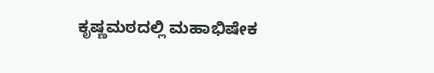ಕೃಷ್ಣಮಠದಲ್ಲಿ ಮಹಾಭಿಷೇಕ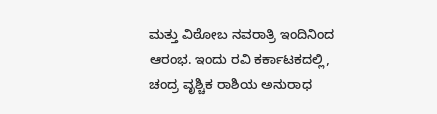ಮತ್ತು ವಿಠೋಬ ನವರಾತ್ರಿ ಇಂದಿನಿಂದ ಆರಂಭ. ಇಂದು ರವಿ ಕರ್ಕಾಟಕದಲ್ಲಿ, ಚಂದ್ರ ವೃಶ್ಚಿಕ ರಾಶಿಯ ಅನುರಾಧ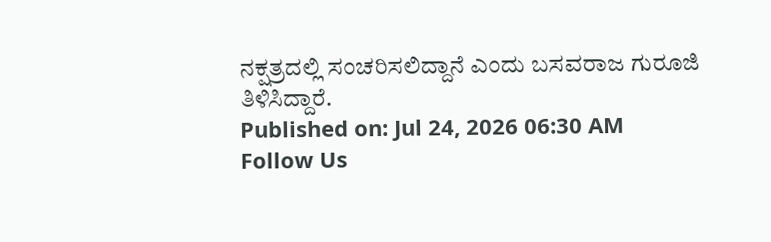ನಕ್ಷತ್ರದಲ್ಲಿ ಸಂಚರಿಸಲಿದ್ದಾನೆ ಎಂದು ಬಸವರಾಜ ಗುರೂಜಿ ತಿಳಿಸಿದ್ದಾರೆ.
Published on: Jul 24, 2026 06:30 AM
Follow Us